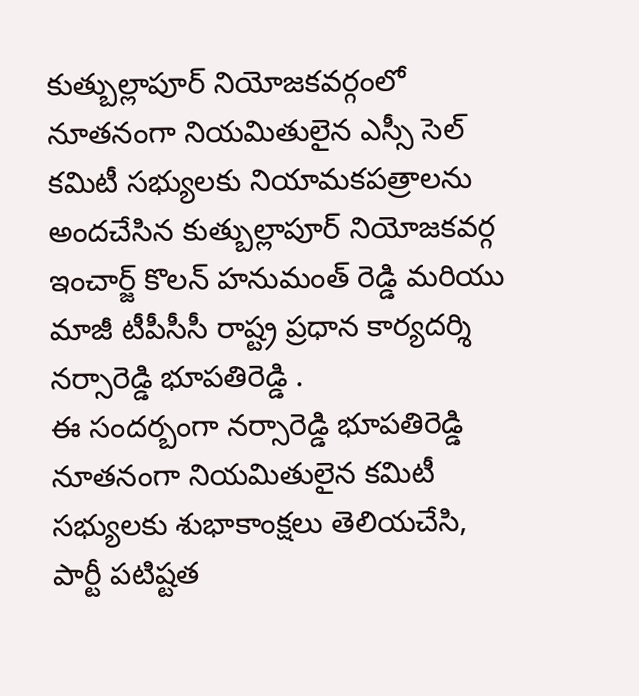కుత్బుల్లాపూర్ నియోజకవర్గంలో నూతనంగా నియమితులైన ఎస్సీ సెల్ కమిటీ సభ్యులకు నియామకపత్రాలను అందచేసిన కుత్బుల్లాపూర్ నియోజకవర్గ ఇంచార్జ్ కొలన్ హనుమంత్ రెడ్డి మరియు మాజీ టీపీసీసీ రాష్ట్ర ప్రధాన కార్యదర్శి నర్సారెడ్డి భూపతిరెడ్డి .
ఈ సందర్బంగా నర్సారెడ్డి భూపతిరెడ్డి నూతనంగా నియమితులైన కమిటీ సభ్యులకు శుభాకాంక్షలు తెలియచేసి, పార్టీ పటిష్టత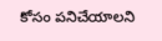కోసం పనిచేయాలని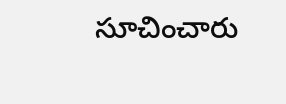సూచించారు